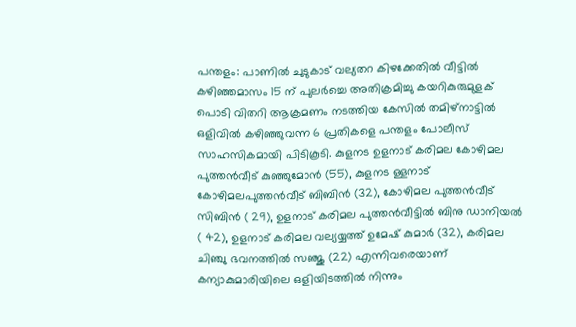പന്തളം: പാണിൽ ചുടുകാട് വല്യതറ കിഴക്കേതിൽ വീട്ടിൽ കഴിഞ്ഞമാസം 15 ന് പുലർച്ചെ അതിക്രമിച്ചു കയറികുരുമുളക് പൊടി വിതറി ആക്രമണം നടത്തിയ കേസിൽ തമിഴ്നാട്ടിൽ ഒളിവിൽ കഴിഞ്ഞുവന്ന 6 പ്രതികളെ പന്തളം പോലീസ് സാഹസികമായി പിടികൂടി. കുളനട ഉളനാട് കരിമല കോഴിമല പുത്തൻവീട് കുഞ്ഞുമോൻ (55), കുളനട ള്ളനാട് കോഴിമലപുത്തൻവീട് ബിബിൻ (32), കോഴിമല പുത്തൻവീട് സിബിൻ ( 29), ഉളനാട് കരിമല പുത്തൻവീട്ടിൽ ബിനു ഡാനിയൽ ( 42), ഉളനാട് കരിമല വല്യയ്യത്ത് ഉമേഷ് കുമാർ (32), കരിമല ചിഞ്ചു ഭവനത്തിൽ സഞ്ജു (22) എന്നിവരെയാണ് കന്യാകുമാരിയിലെ ഒളിയിടത്തിൽ നിന്നും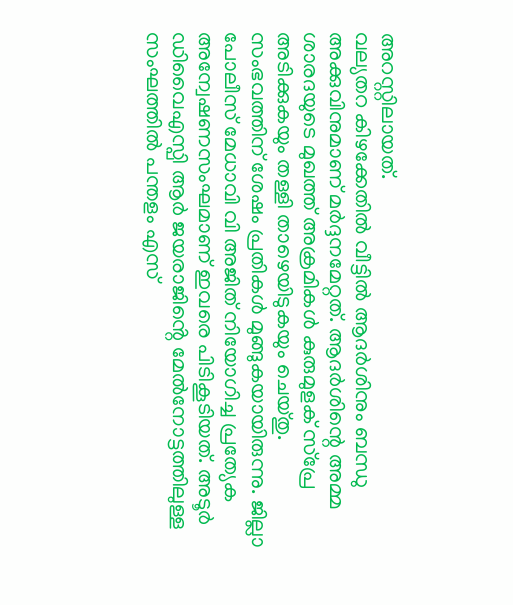അറസ്റ്റിലായത്.
വല്യതറ കിഴക്കേതിൽ വീട്ടിൽ ആദർശിനും ബന്ധു അക്കുവിനുമാണ് മർദ്ദനമേറ്റത്. ആദർശിന്റെ അമ്മ ശാരദയുടെ മുഖത്ത് അക്രമികൾ കുരുമുളക് സ്പ്രേ അടിക്കുകയും തള്ളി താഴെയിടുകയും ചെയ്തു. സംഭവത്തിന് ശേഷം പ്രതികൾ മുങ്ങുകയായിരുന്നു. ജില്ലാ പോലീസ് മേധാവി വി അജിത് നിയോഗിച്ച പ്രത്യേക അന്വേഷണസംഘമാണ് ഇവരെ പിടികൂടിയത്. അടൂർ ഡിവൈഎസ്പി ആർ ജയരാജിൻ്റെ മേൽനോട്ടത്തിലുള്ള സംഘത്തിൽ പന്തളം എസ്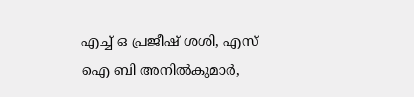എച്ച് ഒ പ്രജീഷ് ശശി, എസ് ഐ ബി അനിൽകുമാർ,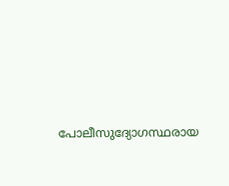പോലീസുദ്യോഗസ്ഥരായ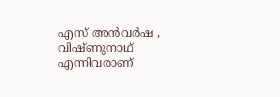എസ് അൻവർഷ , വിഷ്ണുനാഥ് എന്നിവരാണ്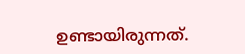ഉണ്ടായിരുന്നത്.